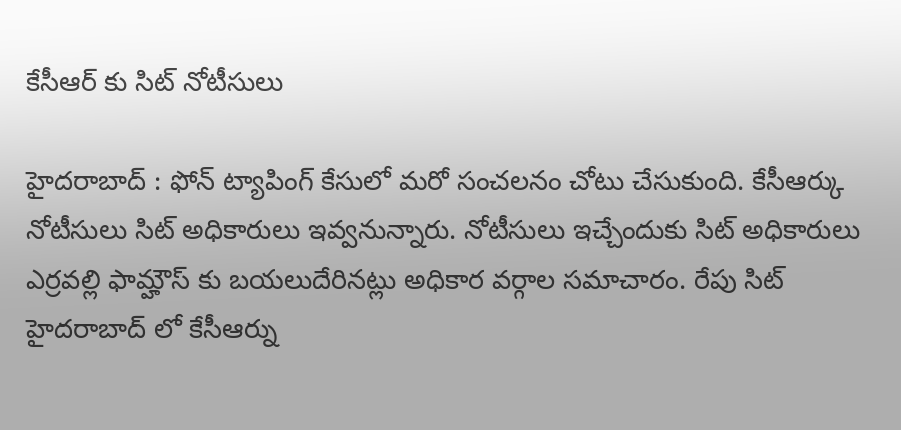కేసీఆర్ కు సిట్ నోటీసులు

హైదరాబాద్ : ఫోన్ ట్యాపింగ్ కేసులో మరో సంచలనం చోటు చేసుకుంది. కేసీఆర్కు నోటీసులు సిట్ అధికారులు ఇవ్వనున్నారు. నోటీసులు ఇచ్చేందుకు సిట్ అధికారులు ఎర్రవల్లి ఫామ్హౌస్ కు బయలుదేరినట్లు అధికార వర్గాల సమాచారం. రేపు సిట్ హైదరాబాద్ లో కేసీఆర్ను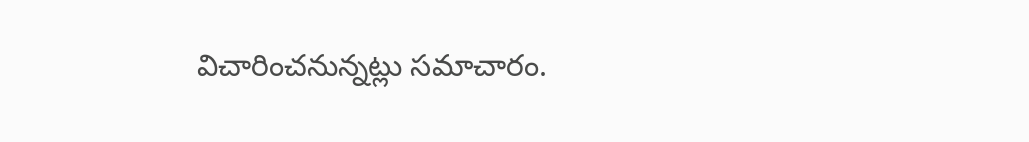విచారించనున్నట్లు సమాచారం.